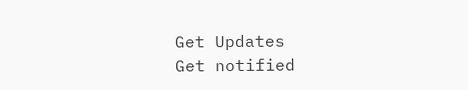Get Updates
Get notified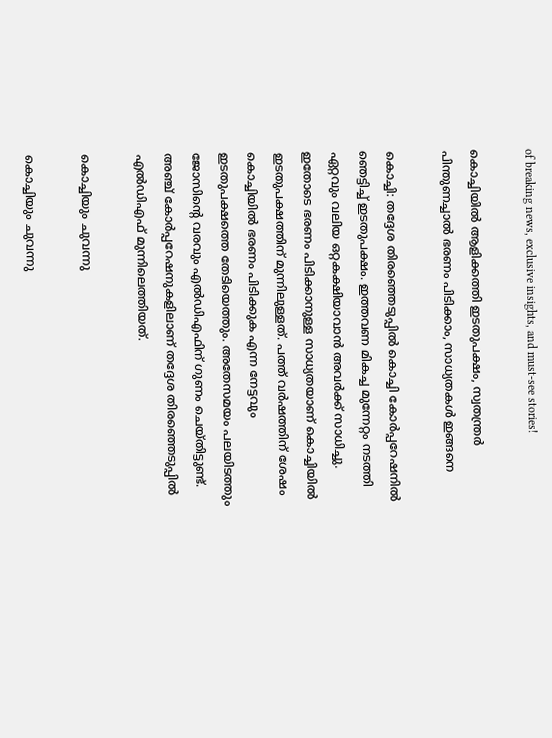of breaking news, exclusive insights, and must-see stories!

കൊച്ചിയില്‍ ആളിക്കത്തി ഇടതുപക്ഷം, സ്വതന്ത്രര്‍ പിന്തുണച്ചാല്‍ ഭരണം പിടിക്കാം, സാധ്യതകള്‍ ഇങ്ങനെ

കൊച്ചി: തദ്ദേശ തിരഞ്ഞെടുപ്പില്‍ കൊച്ചി കോര്‍പ്പറേഷനില്‍ ഞെട്ടിച്ച് ഇടതുപക്ഷം. ഇത്തവണ മികച്ച മുന്നേറ്റം നടത്തി ഏറ്റവും വലിയ ഒറ്റകക്ഷിയാവാന്‍ അവര്‍ക്ക് സാധിച്ചു. ഇതോടെ ഭരണം പിടിക്കാനുള്ള സാധ്യതയാണ് കൊച്ചിയില്‍ ഇടതുപക്ഷത്തിന് മുന്നിലുള്ളത്. പത്ത് വര്‍ഷത്തിന് ശേഷം കൊച്ചിയില്‍ ഭരണം പിടിക്കുക എന്ന നേട്ടവും ഇടതുപക്ഷത്തെ തേടിയെത്തും. അതേസമയം പലയിടത്തും ജോസിന്റെ വരവും എല്‍ഡിഎഫിന് ഗുണം ചെയ്തിട്ടുണ്ട്. അഞ്ച് കോര്‍പ്പറേഷനുകളിലാണ് തദ്ദേശ തിരഞ്ഞെടുപ്പില്‍ എല്‍ഡിഎഫ് മുന്നിലെത്തിയത്.

കൊച്ചിയും ചുവന്നു

കൊച്ചിയും ചുവന്നു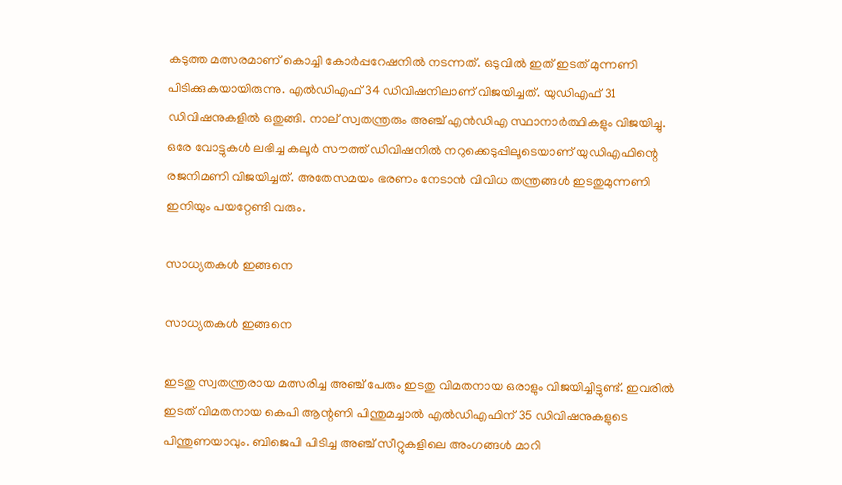കടുത്ത മത്സരമാണ് കൊച്ചി കോര്‍പ്പറേഷനില്‍ നടന്നത്. ഒടുവില്‍ ഇത് ഇടത് മുന്നണി പിടിക്കുകയായിരുന്നു. എല്‍ഡിഎഫ് 34 ഡിവിഷനിലാണ് വിജയിച്ചത്. യുഡിഎഫ് 31 ഡിവിഷനുകളില്‍ ഒതുങ്ങി. നാല് സ്വതന്ത്രരും അഞ്ച് എന്‍ഡിഎ സ്ഥാനാര്‍ത്ഥികളും വിജയിച്ചു. ഒരേ വോട്ടുകള്‍ ലഭിച്ച കലൂര്‍ സൗത്ത് ഡിവിഷനില്‍ നറുക്കെടുപ്പിലൂടെയാണ് യുഡിഎഫിന്റെ രജനിമണി വിജയിച്ചത്. അതേസമയം ഭരണം നേടാന്‍ വിവിധ തന്ത്രങ്ങള്‍ ഇടതുമുന്നണി ഇനിയും പയറ്റേണ്ടി വരും.

സാധ്യതകള്‍ ഇങ്ങനെ

സാധ്യതകള്‍ ഇങ്ങനെ

ഇടതു സ്വതന്ത്രരായ മത്സരിച്ച അഞ്ച് പേരും ഇടതു വിമതനായ ഒരാളും വിജയിച്ചിട്ടുണ്ട്. ഇവരില്‍ ഇടത് വിമതനായ കെപി ആന്റണി പിന്തുമച്ചാല്‍ എല്‍ഡിഎഫിന് 35 ഡിവിഷനുകളുടെ പിന്തുണയാവും. ബിജെപി പിടിച്ച അഞ്ച് സീറ്റുകളിലെ അംഗങ്ങള്‍ മാറി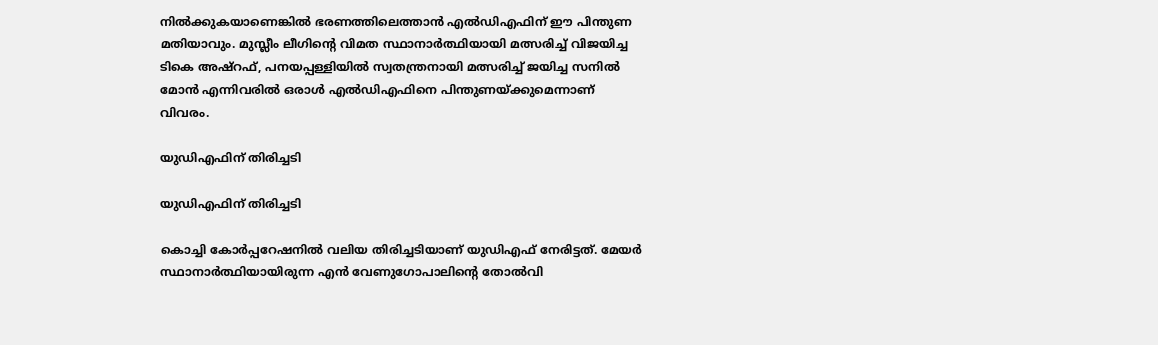നില്‍ക്കുകയാണെങ്കില്‍ ഭരണത്തിലെത്താന്‍ എല്‍ഡിഎഫിന് ഈ പിന്തുണ മതിയാവും. മുസ്ലീം ലീഗിന്റെ വിമത സ്ഥാനാര്‍ത്ഥിയായി മത്സരിച്ച് വിജയിച്ച ടികെ അഷ്‌റഫ്, പനയപ്പള്ളിയില്‍ സ്വതന്ത്രനായി മത്സരിച്ച് ജയിച്ച സനില്‍ മോന്‍ എന്നിവരില്‍ ഒരാള്‍ എല്‍ഡിഎഫിനെ പിന്തുണയ്ക്കുമെന്നാണ് വിവരം.

യുഡിഎഫിന് തിരിച്ചടി

യുഡിഎഫിന് തിരിച്ചടി

കൊച്ചി കോര്‍പ്പറേഷനില്‍ വലിയ തിരിച്ചടിയാണ് യുഡിഎഫ് നേരിട്ടത്. മേയര്‍ സ്ഥാനാര്‍ത്ഥിയായിരുന്ന എന്‍ വേണുഗോപാലിന്റെ തോല്‍വി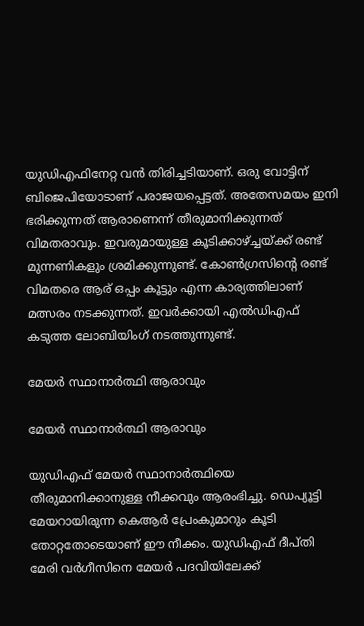യുഡിഎഫിനേറ്റ വന്‍ തിരിച്ചടിയാണ്. ഒരു വോട്ടിന് ബിജെപിയോടാണ് പരാജയപ്പെട്ടത്. അതേസമയം ഇനി ഭരിക്കുന്നത് ആരാണെന്ന് തീരുമാനിക്കുന്നത് വിമതരാവും. ഇവരുമായുള്ള കൂടിക്കാഴ്ച്ചയ്ക്ക് രണ്ട് മുന്നണികളും ശ്രമിക്കുന്നുണ്ട്. കോണ്‍ഗ്രസിന്റെ രണ്ട് വിമതരെ ആര് ഒപ്പം കൂട്ടും എന്ന കാര്യത്തിലാണ് മത്സരം നടക്കുന്നത്. ഇവര്‍ക്കായി എല്‍ഡിഎഫ് കടുത്ത ലോബിയിംഗ് നടത്തുന്നുണ്ട്.

മേയര്‍ സ്ഥാനാര്‍ത്ഥി ആരാവും

മേയര്‍ സ്ഥാനാര്‍ത്ഥി ആരാവും

യുഡിഎഫ് മേയര്‍ സ്ഥാനാര്‍ത്ഥിയെ തീരുമാനിക്കാനുള്ള നീക്കവും ആരംഭിച്ചു. ഡെപ്യൂട്ടി മേയറായിരുന്ന കെആര്‍ പ്രേംകുമാറും കൂടി തോറ്റതോടെയാണ് ഈ നീക്കം. യുഡിഎഫ് ദീപ്തി മേരി വര്‍ഗീസിനെ മേയര്‍ പദവിയിലേക്ക്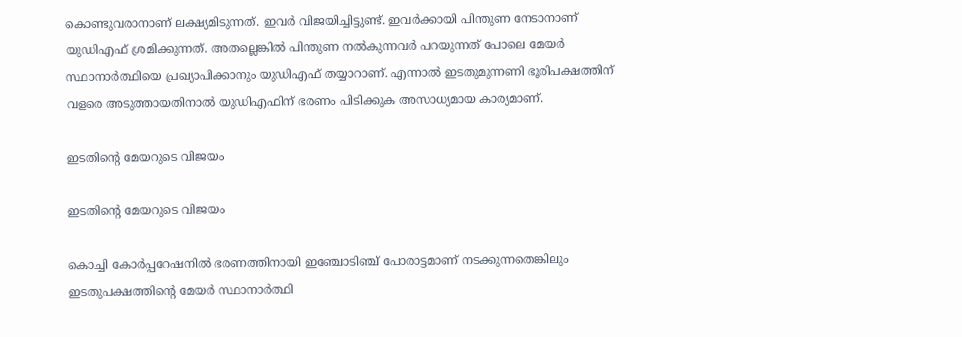കൊണ്ടുവരാനാണ് ലക്ഷ്യമിടുന്നത്. ഇവര്‍ വിജയിച്ചിട്ടുണ്ട്. ഇവര്‍ക്കായി പിന്തുണ നേടാനാണ് യുഡിഎഫ് ശ്രമിക്കുന്നത്. അതല്ലെങ്കില്‍ പിന്തുണ നല്‍കുന്നവര്‍ പറയുന്നത് പോലെ മേയര്‍ സ്ഥാനാര്‍ത്ഥിയെ പ്രഖ്യാപിക്കാനും യുഡിഎഫ് തയ്യാറാണ്. എന്നാല്‍ ഇടതുമുന്നണി ഭൂരിപക്ഷത്തിന് വളരെ അടുത്തായതിനാല്‍ യുഡിഎഫിന് ഭരണം പിടിക്കുക അസാധ്യമായ കാര്യമാണ്.

ഇടതിന്റെ മേയറുടെ വിജയം

ഇടതിന്റെ മേയറുടെ വിജയം

കൊച്ചി കോര്‍പ്പറേഷനില്‍ ഭരണത്തിനായി ഇഞ്ചോടിഞ്ച് പോരാട്ടമാണ് നടക്കുന്നതെങ്കിലും ഇടതുപക്ഷത്തിന്റെ മേയര്‍ സ്ഥാനാര്‍ത്ഥി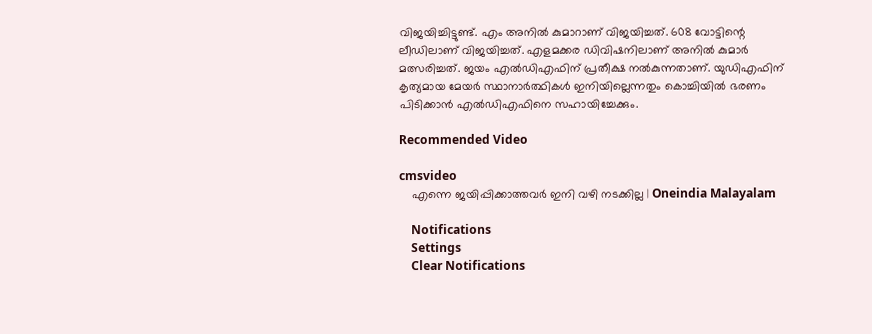വിജയിച്ചിട്ടുണ്ട്. എം അനില്‍ കുമാറാണ് വിജയിച്ചത്. 608 വോട്ടിന്റെ ലീഡിലാണ് വിജയിച്ചത്. എളമക്കര ഡിവിഷനിലാണ് അനില്‍ കുമാര്‍ മത്സരിച്ചത്. ജയം എല്‍ഡിഎഫിന് പ്രതീക്ഷ നല്‍കുന്നതാണ്. യുഡിഎഫിന് കൃത്യമായ മേയര്‍ സ്ഥാനാര്‍ത്ഥികള്‍ ഇനിയില്ലെന്നതും കൊച്ചിയില്‍ ഭരണം പിടിക്കാന്‍ എല്‍ഡിഎഫിനെ സഹായിച്ചേക്കും.

Recommended Video

cmsvideo
    എന്നെ ജയിപ്പിക്കാത്തവര്‍ ഇനി വഴി നടക്കില്ല | Oneindia Malayalam

    Notifications
    Settings
    Clear Notifications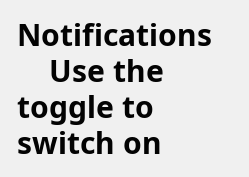Notifications
    Use the toggle to switch on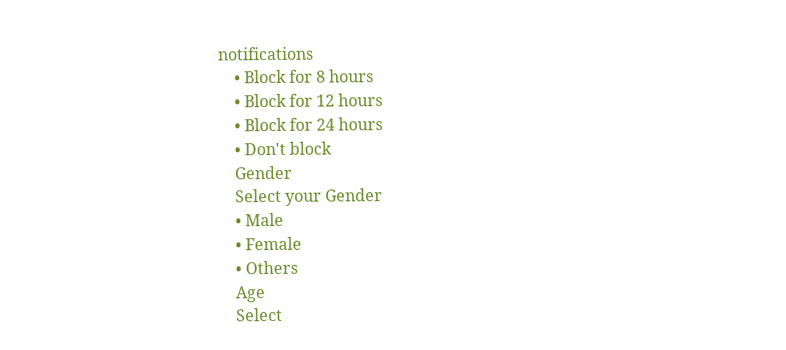notifications
    • Block for 8 hours
    • Block for 12 hours
    • Block for 24 hours
    • Don't block
    Gender
    Select your Gender
    • Male
    • Female
    • Others
    Age
    Select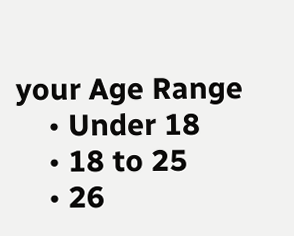your Age Range
    • Under 18
    • 18 to 25
    • 26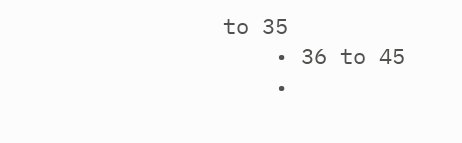to 35
    • 36 to 45
    •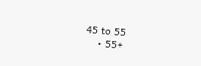45 to 55
    • 55+